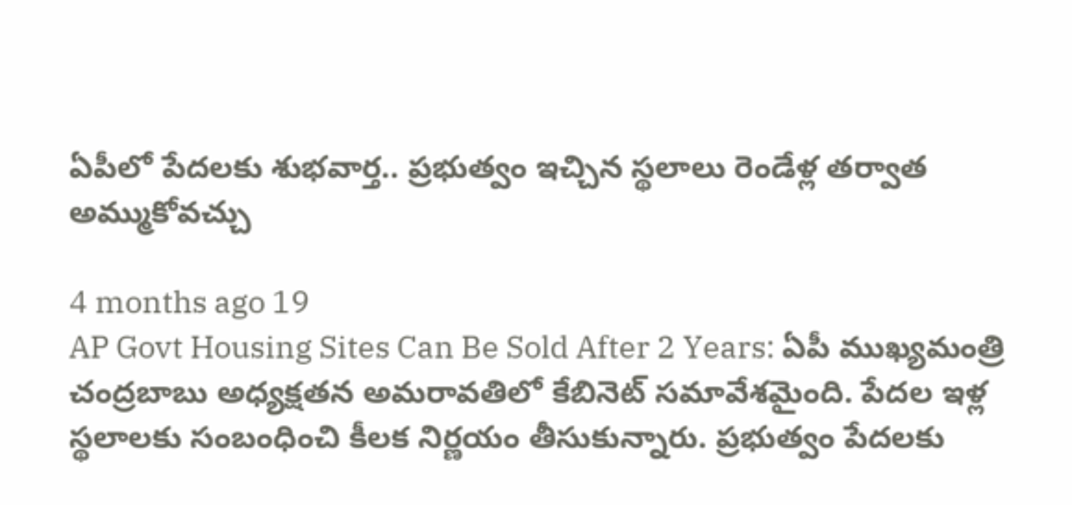ఏపీలో పేదలకు శుభవార్త.. ప్రభుత్వం ఇచ్చిన స్థలాలు రెండేళ్ల తర్వాత అమ్ముకోవచ్చు

4 months ago 19
AP Govt Housing Sites Can Be Sold After 2 Years: ఏపీ ముఖ్యమంత్రి చంద్రబాబు అధ్యక్షతన అమరావతిలో కేబినెట్ సమావేశమైంది. పేదల ఇళ్ల స్థలాలకు సంబంధించి కీలక నిర్ణయం తీసుకున్నారు. ప్రభుత్వం పేదలకు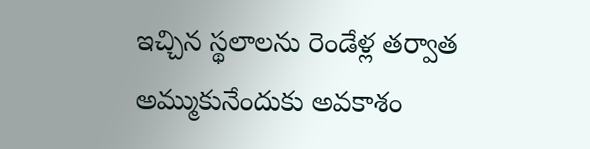ఇచ్చిన స్థలాలను రెండేళ్ల తర్వాత అమ్ముకునేందుకు అవకాశం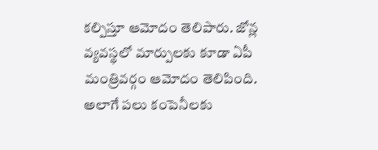కల్పిస్తూ ఆమోదం తెలిపారు. జోన్ల వ్యవస్థలో మార్పులకు కూడా ఏపీ మంత్రివర్గం ఆమోదం తెలిపింది. అలాగే పలు కంపెనీలకు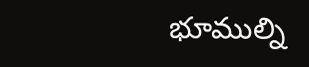భూముల్ని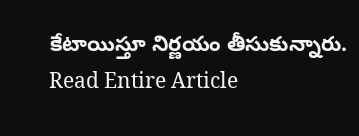కేటాయిస్తూ నిర్ణయం తీసుకున్నారు.
Read Entire Article